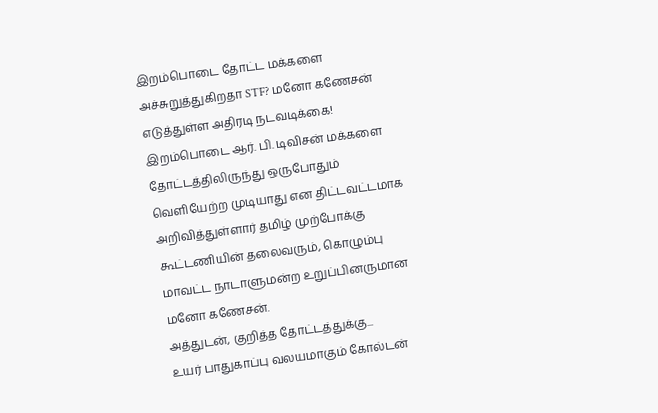இறம்பொடை தோட்ட மக்களை அச்சுறுத்துகிறதா STF? மனோ கணேசன் எடுத்துள்ள அதிரடி நடவடிக்கை!
இறம்பொடை ஆர். பி. டிவிசன் மக்களை தோட்டத்திலிருந்து ஒருபோதும் வெளியேற்ற முடியாது என திட்டவட்டமாக அறிவித்துள்ளார் தமிழ் முற்போக்கு கூட்டணியின் தலைவரும், கொழும்பு மாவட்ட நாடாளுமன்ற உறுப்பினருமான மனோ கணேசன்.
அத்துடன், குறித்த தோட்டத்துக்கு...
உயர் பாதுகாப்பு வலயமாகும் கோல்டன்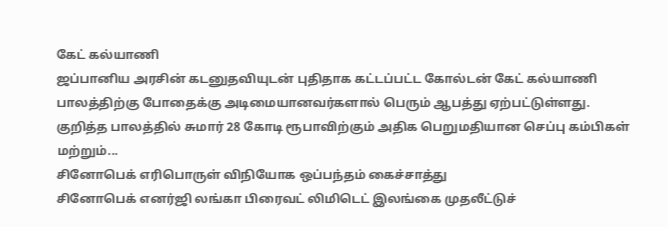கேட் கல்யாணி
ஜப்பானிய அரசின் கடனுதவியுடன் புதிதாக கட்டப்பட்ட கோல்டன் கேட் கல்யாணி பாலத்திற்கு போதைக்கு அடிமையானவர்களால் பெரும் ஆபத்து ஏற்பட்டுள்ளது.
குறித்த பாலத்தில் சுமார் 28 கோடி ரூபாவிற்கும் அதிக பெறுமதியான செப்பு கம்பிகள் மற்றும்...
சினோபெக் எரிபொருள் விநியோக ஒப்பந்தம் கைச்சாத்து
சினோபெக் எனர்ஜி லங்கா பிரைவட் லிமிடெட் இலங்கை முதலீட்டுச்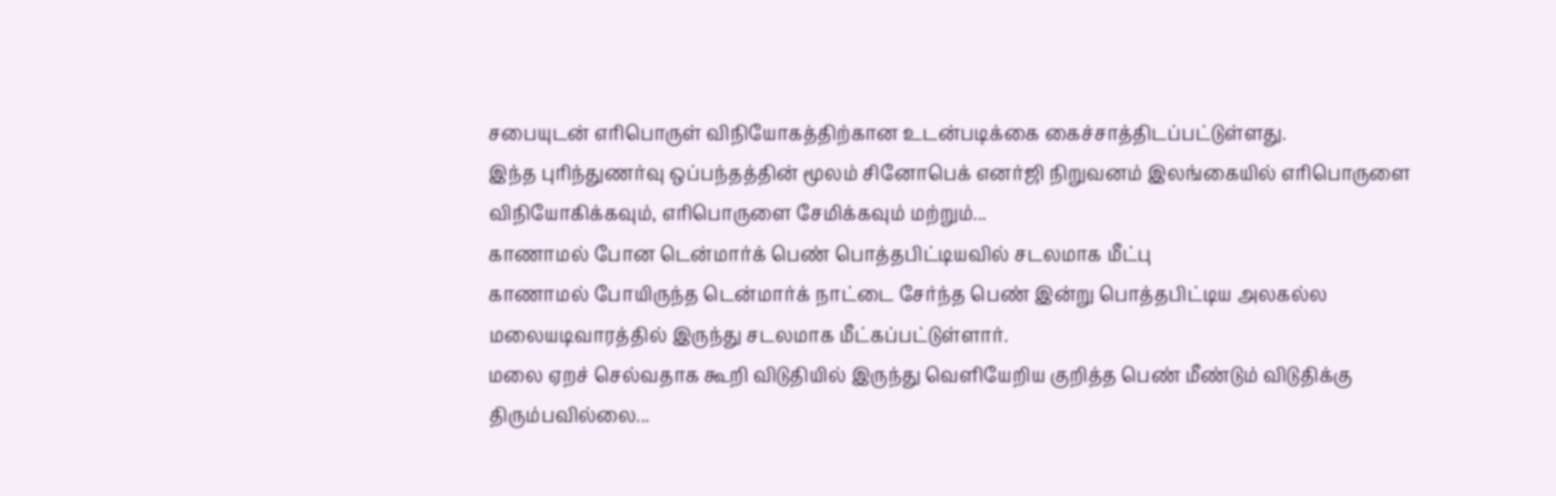சபையுடன் எரிபொருள் விநியோகத்திற்கான உடன்படிக்கை கைச்சாத்திடப்பட்டுள்ளது.
இந்த புரிந்துணர்வு ஒப்பந்தத்தின் மூலம் சினோபெக் எனர்ஜி நிறுவனம் இலங்கையில் எரிபொருளை விநியோகிக்கவும், எரிபொருளை சேமிக்கவும் மற்றும்...
காணாமல் போன டென்மார்க் பெண் பொத்தபிட்டியவில் சடலமாக மீட்பு
காணாமல் போயிருந்த டென்மார்க் நாட்டை சேர்ந்த பெண் இன்று பொத்தபிட்டிய அலகல்ல மலையடிவாரத்தில் இருந்து சடலமாக மீட்கப்பட்டுள்ளார்.
மலை ஏறச் செல்வதாக கூறி விடுதியில் இருந்து வெளியேறிய குறித்த பெண் மீண்டும் விடுதிக்கு திரும்பவில்லை...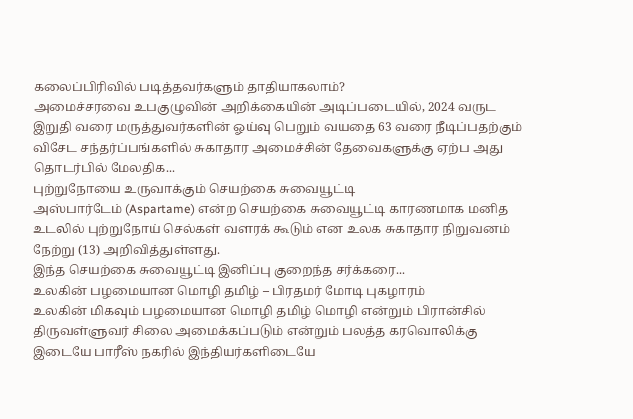கலைப்பிரிவில் படித்தவர்களும் தாதியாகலாம்?
அமைச்சரவை உபகுழுவின் அறிக்கையின் அடிப்படையில், 2024 வருட இறுதி வரை மருத்துவர்களின் ஓய்வு பெறும் வயதை 63 வரை நீடிப்பதற்கும் விசேட சந்தர்ப்பங்களில் சுகாதார அமைச்சின் தேவைகளுக்கு ஏற்ப அது தொடர்பில் மேலதிக...
புற்றுநோயை உருவாக்கும் செயற்கை சுவையூட்டி
அஸ்பார்டேம் (Aspartame) என்ற செயற்கை சுவையூட்டி காரணமாக மனித உடலில் புற்றுநோய் செல்கள் வளரக் கூடும் என உலக சுகாதார நிறுவனம் நேற்று (13) அறிவித்துள்ளது.
இந்த செயற்கை சுவையூட்டி இனிப்பு குறைந்த சர்க்கரை...
உலகின் பழமையான மொழி தமிழ் – பிரதமர் மோடி புகழாரம்
உலகின் மிகவும் பழமையான மொழி தமிழ் மொழி என்றும் பிரான்சில் திருவள்ளுவர் சிலை அமைக்கப்படும் என்றும் பலத்த கரவொலிக்கு இடையே பாரீஸ் நகரில் இந்தியர்களிடையே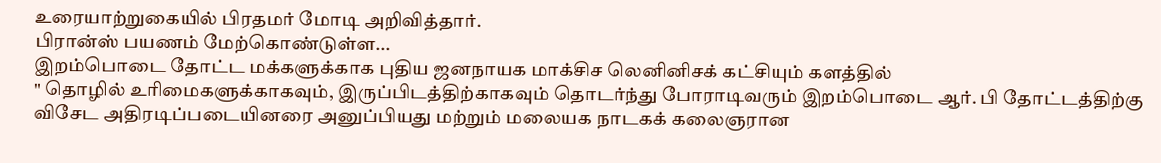உரையாற்றுகையில் பிரதமர் மோடி அறிவித்தார்.
பிரான்ஸ் பயணம் மேற்கொண்டுள்ள...
இறம்பொடை தோட்ட மக்களுக்காக புதிய ஜனநாயக மாக்சிச லெனினிசக் கட்சியும் களத்தில்
" தொழில் உரிமைகளுக்காகவும், இருப்பிடத்திற்காகவும் தொடர்ந்து போராடிவரும் இறம்பொடை ஆர். பி தோட்டத்திற்கு விசேட அதிரடிப்படையினரை அனுப்பியது மற்றும் மலையக நாடகக் கலைஞரான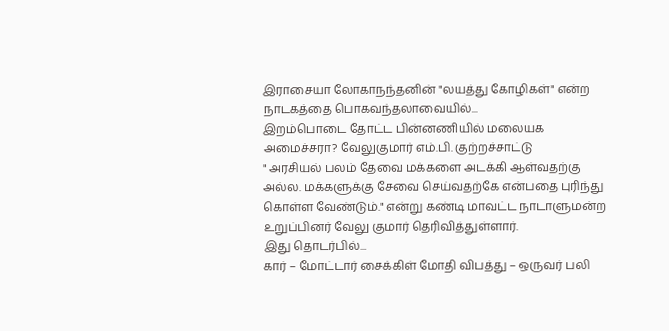இராசையா லோகாநந்தனின் "லயத்து கோழிகள்" என்ற நாடகத்தை பொகவந்தலாவையில்...
இறம்பொடை தோட்ட பின்னணியில் மலையக அமைச்சரா? வேலுகுமார் எம்.பி. குற்றச்சாட்டு
" அரசியல் பலம் தேவை மக்களை அடக்கி ஆள்வதற்கு அல்ல. மக்களுக்கு சேவை செய்வதற்கே என்பதை புரிந்து கொள்ள வேண்டும்." என்று கண்டி மாவட்ட நாடாளுமன்ற உறுப்பினர் வேலு குமார் தெரிவித்துள்ளார்.
இது தொடர்பில்...
கார் – மோட்டார் சைக்கிள் மோதி விபத்து – ஒருவர் பலி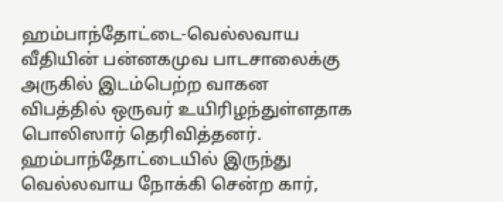ஹம்பாந்தோட்டை-வெல்லவாய வீதியின் பன்னகமுவ பாடசாலைக்கு அருகில் இடம்பெற்ற வாகன விபத்தில் ஒருவர் உயிரிழந்துள்ளதாக பொலிஸார் தெரிவித்தனர்.
ஹம்பாந்தோட்டையில் இருந்து வெல்லவாய நோக்கி சென்ற கார்,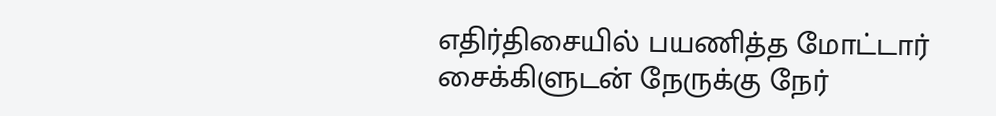எதிர்திசையில் பயணித்த மோட்டார் சைக்கிளுடன் நேருக்கு நேர்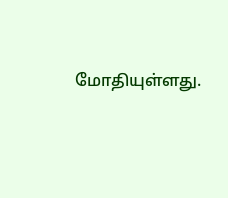மோதியுள்ளது.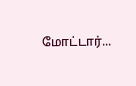மோட்டார்...